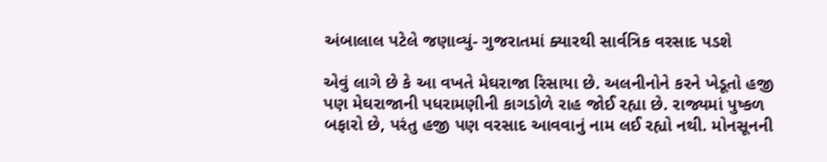અંબાલાલ પટેલે જણાવ્યું- ગુજરાતમાં ક્યારથી સાર્વત્રિક વરસાદ પડશે

એવું લાગે છે કે આ વખતે મેઘરાજા રિસાયા છે. અલનીનોને કરને ખેડૂતો હજી પણ મેઘરાજાની પધરામણીની કાગડોળે રાહ જોઈ રહ્યા છે. રાજ્યમાં પુષ્કળ બફારો છે, પરંતુ હજી પણ વરસાદ આવવાનું નામ લઈ રહ્યો નથી. મોનસૂનની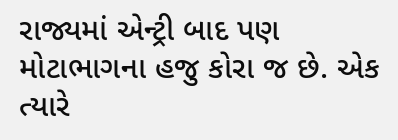રાજ્યમાં એન્ટ્રી બાદ પણ મોટાભાગના હજુ કોરા જ છે. એક ત્યારે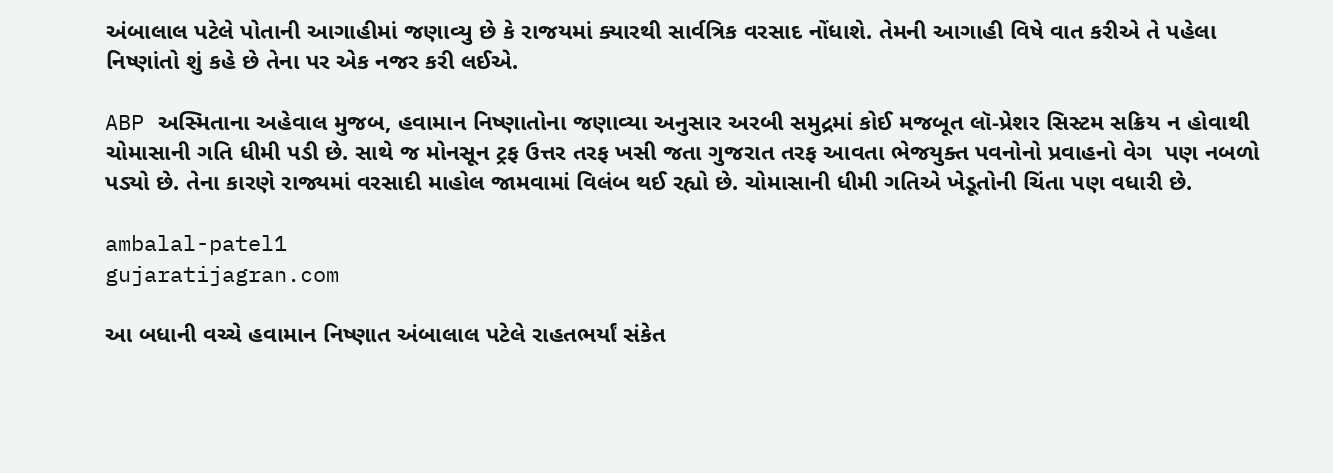અંબાલાલ પટેલે પોતાની આગાહીમાં જણાવ્યુ છે કે રાજયમાં ક્યારથી સાર્વત્રિક વરસાદ નોંધાશે. તેમની આગાહી વિષે વાત કરીએ તે પહેલા નિષ્ણાંતો શું કહે છે તેના પર એક નજર કરી લઈએ.

ABP અસ્મિતાના અહેવાલ મુજબ, હવામાન નિષ્ણાતોના જણાવ્યા અનુસાર અરબી સમુદ્રમાં કોઈ મજબૂત લૉ-પ્રેશર સિસ્ટમ સક્રિય ન હોવાથી ચોમાસાની ગતિ ધીમી પડી છે. સાથે જ મોનસૂન ટ્રફ ઉત્તર તરફ ખસી જતા ગુજરાત તરફ આવતા ભેજયુક્ત પવનોનો પ્રવાહનો વેગ  પણ નબળો પડ્યો છે. તેના કારણે રાજ્યમાં વરસાદી માહોલ જામવામાં વિલંબ થઈ રહ્યો છે. ચોમાસાની ધીમી ગતિએ ખેડૂતોની ચિંતા પણ વધારી છે.

ambalal-patel1
gujaratijagran.com

આ બધાની વચ્ચે હવામાન નિષ્ણાત અંબાલાલ પટેલે રાહતભર્યાં સંકેત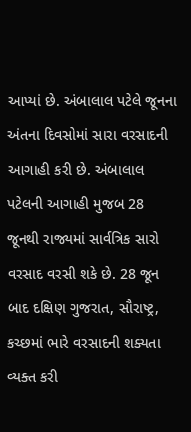આપ્યાં છે. અંબાલાલ પટેલે જૂનના અંતના દિવસોમાં સારા વરસાદની આગાહી કરી છે. અંબાલાલ પટેલની આગાહી મુજબ 28 જૂનથી રાજ્યમાં સાર્વત્રિક સારો વરસાદ વરસી શકે છે. 28 જૂન બાદ દક્ષિણ ગુજરાત, સૌરાષ્ટ્ર, કચ્છમાં ભારે વરસાદની શક્યતા વ્યક્ત કરી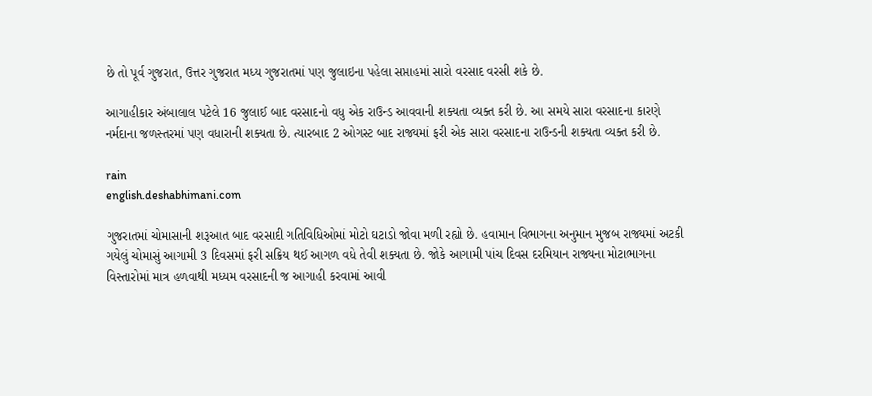છે તો પૂર્વ ગુજરાત, ઉત્તર ગુજરાત મધ્ય ગુજરાતમાં પણ જુલાઇના પહેલા સપ્તાહમાં સારો વરસાદ વરસી શકે છે.

આગાહીકાર અંબાલાલ પટેલે 16 જુલાઈ બાદ વરસાદનો વધુ એક રાઉન્ડ આવવાની શક્યતા વ્યક્ત કરી છે. આ સમયે સારા વરસાદના કારણે  નર્મદાના જળસ્તરમાં પણ વધારાની શક્યતા છે. ત્યારબાદ 2 ઓગસ્ટ બાદ રાજ્યમાં ફરી એક સારા વરસાદના રાઉન્ડની શક્યતા વ્યક્ત કરી છે.

rain
english.deshabhimani.com

ગુજરાતમાં ચોમાસાની શરૂઆત બાદ વરસાદી ગતિવિધિઓમાં મોટો ઘટાડો જોવા મળી રહ્યો છે. હવામાન વિભાગના અનુમાન મુજબ રાજ્યમાં અટકી ગયેલું ચોમાસું આગામી 3 દિવસમાં ફરી સક્રિય થઈ આગળ વધે તેવી શક્યતા છે. જોકે આગામી પાંચ દિવસ દરમિયાન રાજ્યના મોટાભાગના વિસ્તારોમાં માત્ર હળવાથી મધ્યમ વરસાદની જ આગાહી કરવામાં આવી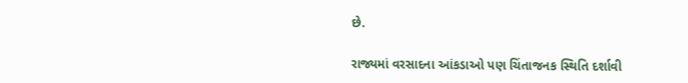છે.

રાજ્યમાં વરસાદના આંકડાઓ પણ ચિંતાજનક સ્થિતિ દર્શાવી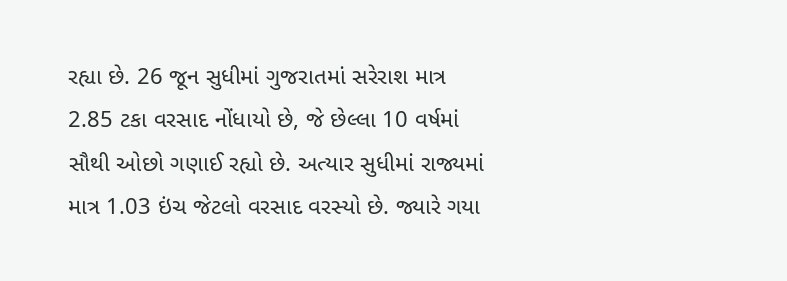રહ્યા છે. 26 જૂન સુધીમાં ગુજરાતમાં સરેરાશ માત્ર 2.85 ટકા વરસાદ નોંધાયો છે, જે છેલ્લા 10 વર્ષમાં સૌથી ઓછો ગણાઈ રહ્યો છે. અત્યાર સુધીમાં રાજ્યમાં માત્ર 1.03 ઇંચ જેટલો વરસાદ વરસ્યો છે. જ્યારે ગયા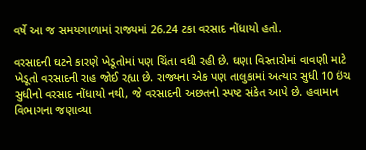વર્ષે આ જ સમયગાળામાં રાજ્યમાં 26.24 ટકા વરસાદ નોંધાયો હતો.

વરસાદની ઘટને કારણે ખેડૂતોમાં પણ ચિંતા વધી રહી છે. ઘણા વિસ્તારોમાં વાવણી માટે ખેડૂતો વરસાદની રાહ જોઈ રહ્યા છે. રાજ્યના એક પણ તાલુકામાં અત્યાર સુધી 10 ઇંચ સુધીનો વરસાદ નોંધાયો નથી, જે વરસાદની અછતનો સ્પષ્ટ સંકેત આપે છે. હવામાન વિભાગના જણાવ્યા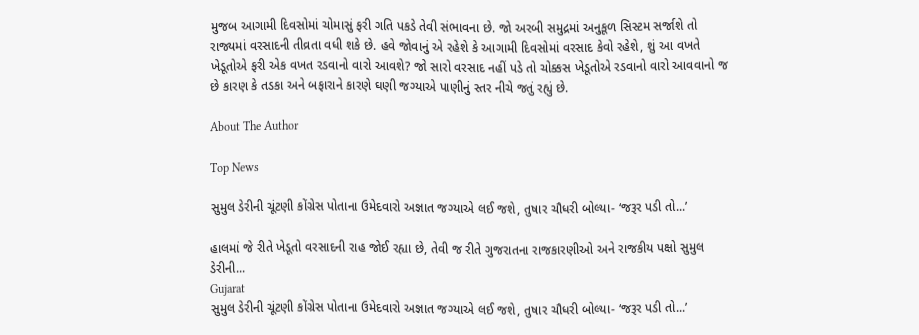મુજબ આગામી દિવસોમાં ચોમાસું ફરી ગતિ પકડે તેવી સંભાવના છે. જો અરબી સમુદ્રમાં અનુકૂળ સિસ્ટમ સર્જાશે તો રાજ્યમાં વરસાદની તીવ્રતા વધી શકે છે. હવે જોવાનું એ રહેશે કે આગામી દિવસોમાં વરસાદ કેવો રહેશે, શું આ વખતે ખેડૂતોએ ફરી એક વખત રડવાનો વારો આવશે? જો સારો વરસાદ નહીં પડે તો ચોક્કસ ખેડૂતોએ રડવાનો વારો આવવાનો જ છે કારણ કે તડકા અને બફારાને કારણે ઘણી જગ્યાએ પાણીનું સ્તર નીચે જતું રહ્યું છે.

About The Author

Top News

સુમુલ ડેરીની ચૂંટણી કોંગ્રેસ પોતાના ઉમેદવારો અજ્ઞાત જગ્યાએ લઈ જશે, તુષાર ચૌધરી બોલ્યા- ‘જરૂર પડી તો...’

હાલમાં જે રીતે ખેડૂતો વરસાદની રાહ જોઈ રહ્યા છે, તેવી જ રીતે ગુજરાતના રાજકારણીઓ અને રાજકીય પક્ષો સુમુલ ડેરીની...
Gujarat
સુમુલ ડેરીની ચૂંટણી કોંગ્રેસ પોતાના ઉમેદવારો અજ્ઞાત જગ્યાએ લઈ જશે, તુષાર ચૌધરી બોલ્યા- ‘જરૂર પડી તો...’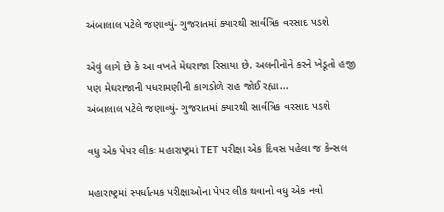અંબાલાલ પટેલે જણાવ્યું- ગુજરાતમાં ક્યારથી સાર્વત્રિક વરસાદ પડશે

એવું લાગે છે કે આ વખતે મેઘરાજા રિસાયા છે. અલનીનોને કરને ખેડૂતો હજી પણ મેઘરાજાની પધરામણીની કાગડોળે રાહ જોઈ રહ્યા...
અંબાલાલ પટેલે જણાવ્યું- ગુજરાતમાં ક્યારથી સાર્વત્રિક વરસાદ પડશે

વધુ એક પેપર લીકઃ મહારાષ્ટ્રમાં TET પરીક્ષા એક દિવસ પહેલા જ કેન્સલ

મહારાષ્ટ્રમાં સ્પર્ધાત્મક પરીક્ષાઓના પેપર લીક થવાનો વધુ એક નવો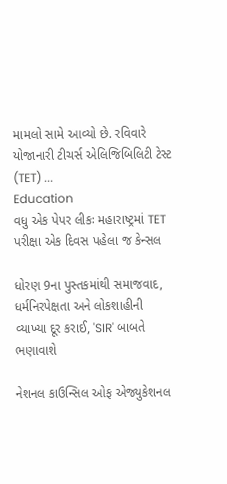મામલો સામે આવ્યો છે. રવિવારે યોજાનારી ટીચર્સ એલિજિબિલિટી ટેસ્ટ (TET) ...
Education
વધુ એક પેપર લીકઃ મહારાષ્ટ્રમાં TET પરીક્ષા એક દિવસ પહેલા જ કેન્સલ

ધોરણ 9ના પુસ્તકમાંથી સમાજવાદ, ધર્મનિરપેક્ષતા અને લોકશાહીની વ્યાખ્યા દૂર કરાઈ, 'SIR' બાબતે ભણાવાશે

નેશનલ કાઉન્સિલ ઓફ એજ્યુકેશનલ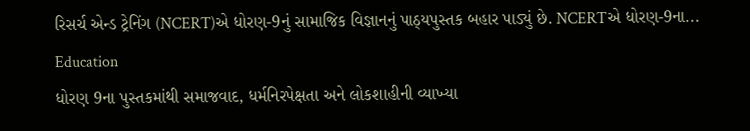રિસર્ચ એન્ડ ટ્રેનિંગ (NCERT)એ ધોરણ-9નું સામાજિક વિજ્ઞાનનું પાઠ્યપુસ્તક બહાર પાડ્યું છે. NCERTએ ધોરણ-9ના...
Education
ધોરણ 9ના પુસ્તકમાંથી સમાજવાદ, ધર્મનિરપેક્ષતા અને લોકશાહીની વ્યાખ્યા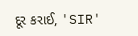દૂર કરાઈ, 'SIR'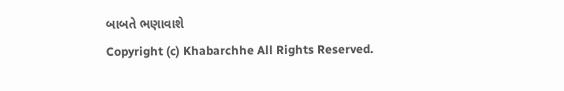બાબતે ભણાવાશે
Copyright (c) Khabarchhe All Rights Reserved.